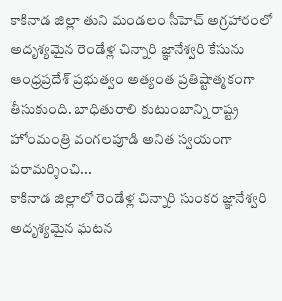కాకినాడ జిల్లా తుని మండలం సీహెచ్ అగ్రహారంలో అదృశ్యమైన రెండేళ్ల చిన్నారి జ్ఞానేశ్వరి కేసును ఆంధ్రప్రదేశ్ ప్రభుత్వం అత్యంత ప్రతిష్టాత్మకంగా తీసుకుంది. బాధితురాలి కుటుంబాన్ని రాష్ట్ర హోంమంత్రి వంగలపూడి అనిత స్వయంగా పరామర్శించి...
కాకినాడ జిల్లాలో రెండేళ్ల చిన్నారి సుంకర జ్ఞానేశ్వరి అదృశ్యమైన ఘటన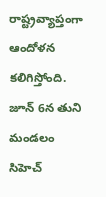రాష్ట్రవ్యాప్తంగా ఆందోళన కలిగిస్తోంది. జూన్ 6న తుని మండలం సిహెచ్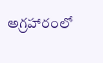అగ్రహారంలో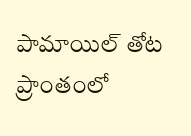పామాయిల్ తోట ప్రాంతంలో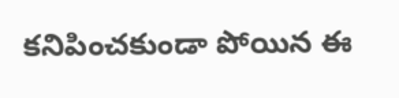కనిపించకుండా పోయిన ఈ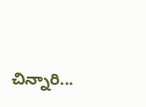చిన్నారి...